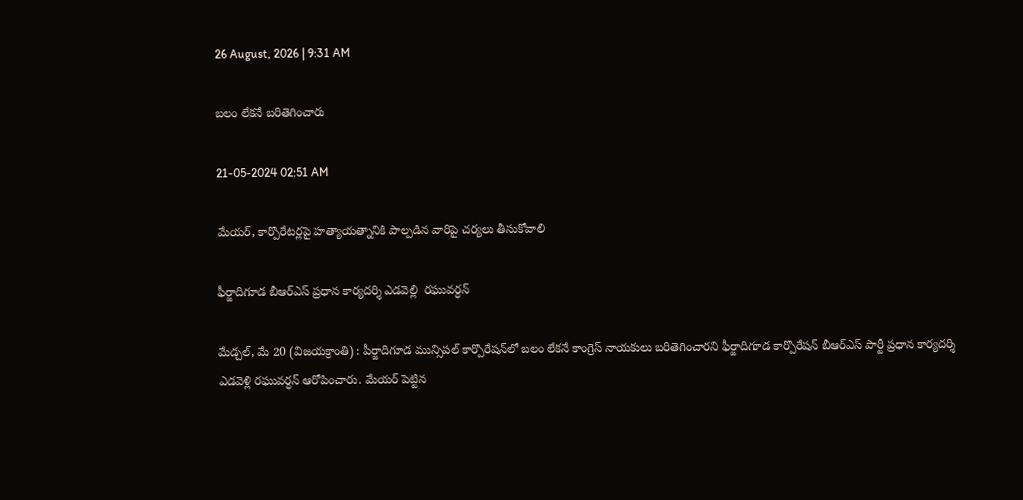26 August, 2026 | 9:31 AM

బలం లేకనే బరితెగించారు

21-05-2024 02:51 AM

మేయర్, కార్పొరేటర్లపై హత్యాయత్నానికి పాల్పడిన వారిపై చర్యలు తీసుకోవాలి

ఫీర్జాదిగూడ బీఆర్‌ఎస్ ప్రధాన కార్యదర్శి ఎడవెల్లి  రఘువర్ధన్

మేడ్చల్, మే 20 (విజయక్రాంతి) : పీర్జాదిగూడ మున్సిపల్ కార్పొరేషన్‌లో బలం లేకనే కాంగ్రెస్ నాయకులు బరితెగించారని ఫీర్జాదిగూడ కార్పొరేషన్ బీఆర్‌ఎస్ పార్టీ ప్రధాన కార్యదర్శి ఎడవెళ్లి రఘువర్ధన్ ఆరోపించారు. మేయర్ పెట్టిన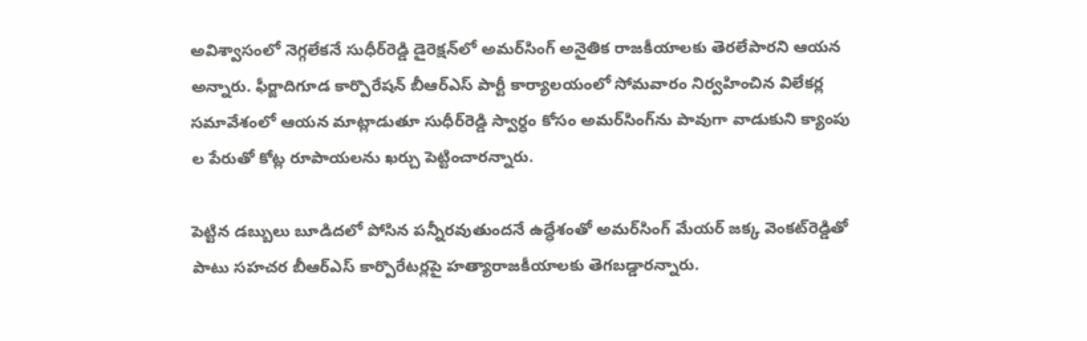అవిశ్వాసంలో నెగ్గలేకనే సుధీర్‌రెడ్డి డైరెక్షన్‌లో అమర్‌సింగ్ అనైతిక రాజకీయాలకు తెరలేపారని ఆయన అన్నారు. ఫీర్జాదిగూడ కార్పొరేషన్ బీఆర్‌ఎస్ పార్టీ కార్యాలయంలో సోమవారం నిర్వహించిన విలేకర్ల సమావేశంలో ఆయన మాట్లాడుతూ సుధీర్‌రెడ్డి స్వార్ధం కోసం అమర్‌సింగ్‌ను పావుగా వాడుకుని క్యాంపు ల పేరుతో కోట్ల రూపాయలను ఖర్చు పెట్టించారన్నారు.

పెట్టిన డబ్బులు బూడిదలో పోసిన పన్నీరవుతుందనే ఉద్ధేశంతో అమర్‌సింగ్ మేయర్ జక్క వెంకట్‌రెడ్డితో పాటు సహచర బీఆర్‌ఎస్ కార్పొరేటర్లపై హత్యారాజకీయాలకు తెగబడ్డారన్నారు.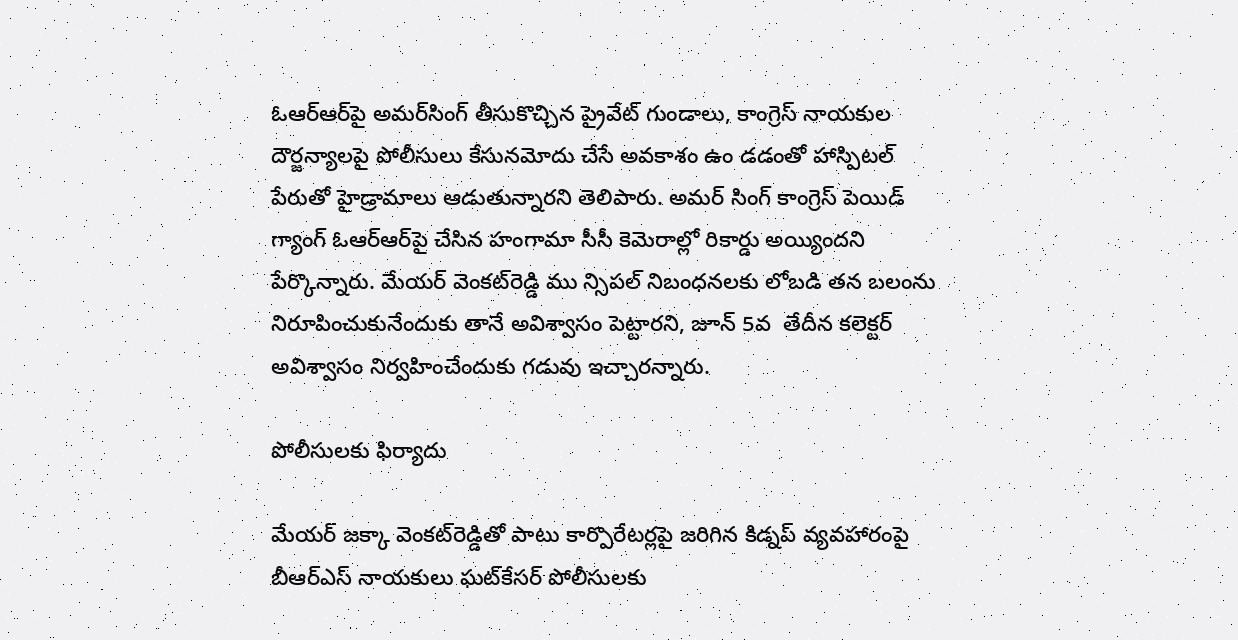ఓఆర్‌ఆర్‌పై అమర్‌సింగ్ తీసుకొచ్చిన ప్రైవేట్ గుండాలు, కాంగ్రెస్ నాయకుల దౌర్జన్యాలపై పోలీసులు కేసునమోదు చేసే అవకాశం ఉం డడంతో హాస్పిటల్ పేరుతో హైడ్రామాలు ఆడుతున్నారని తెలిపారు. అమర్ సింగ్ కాంగ్రెస్ పెయిడ్ గ్యాంగ్ ఓఆర్‌ఆర్‌పై చేసిన హంగామా సీసీ కెమెరాల్లో రికార్డు అయ్యిందని పేర్కొన్నారు. మేయర్ వెంకట్‌రెడ్డి ము న్సిపల్ నిబంధనలకు లోబడి తన బలంను నిరూపించుకునేందుకు తానే అవిశ్వాసం పెట్టారని, జూన్ 5వ  తేదీన కలెక్టర్ అవిశ్వాసం నిర్వహించేందుకు గడువు ఇచ్చారన్నారు.

పోలీసులకు ఫిర్యాదు

మేయర్ జక్కా వెంకట్‌రెడ్డితో పాటు కార్పొరేటర్లపై జరిగిన కిడ్నప్ వ్యవహారంపై బీఆర్‌ఎస్ నాయకులు ఘట్‌కేసర్ పోలీసులకు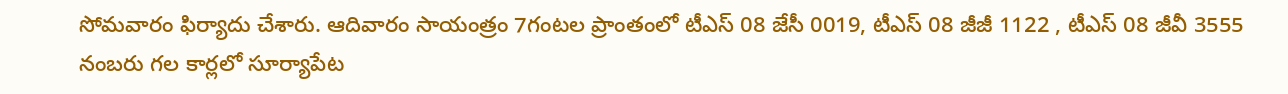సోమవారం ఫిర్యాదు చేశారు. ఆదివారం సాయంత్రం 7గంటల ప్రాంతంలో టీఎస్ 08 జేసీ 0019, టీఎస్ 08 జీజీ 1122 , టీఎస్ 08 జీవీ 3555 నంబరు గల కార్లలో సూర్యాపేట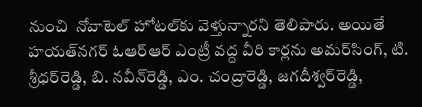నుంచి  నోవాటెల్ హోటల్‌కు వెళ్తున్నారని తెలిపారు. అయితే హయత్‌నగర్ ఓఆర్‌ఆర్ ఎంట్రీ వద్ద వీరి కార్లను అమర్‌సింగ్, టి. శ్రీధర్‌రెడ్డి, బి. నవీన్‌రెడ్డి, ఎం. చంద్రారెడ్డి, జగదీశ్వర్‌రెడ్డి,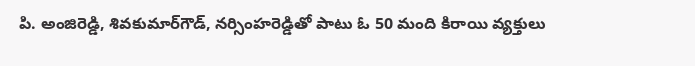పి. అంజిరెడ్డి, శివకుమార్‌గౌడ్, నర్సింహరెడ్డితో పాటు ఓ 50 మంది కిరాయి వ్యక్తులు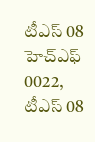టీఎస్ 08 హెచ్‌ఎఫ్ 0022, టీఎస్ 08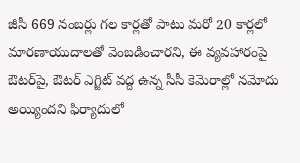జీసీ 669 నంబర్లు గల కార్లతో పాటు మరో 20 కార్లలో మారణాయుదాలతో వెంబడించారని, ఈ వ్యవహారంపై ఔటర్‌పై, ఔటర్ ఎగ్జిట్ వద్ద ఉన్న సీసీ కెమెరాల్లో నమోదు అయ్యిందని ఫిర్యాదులో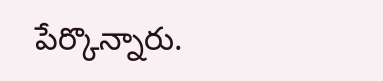పేర్కొన్నారు.